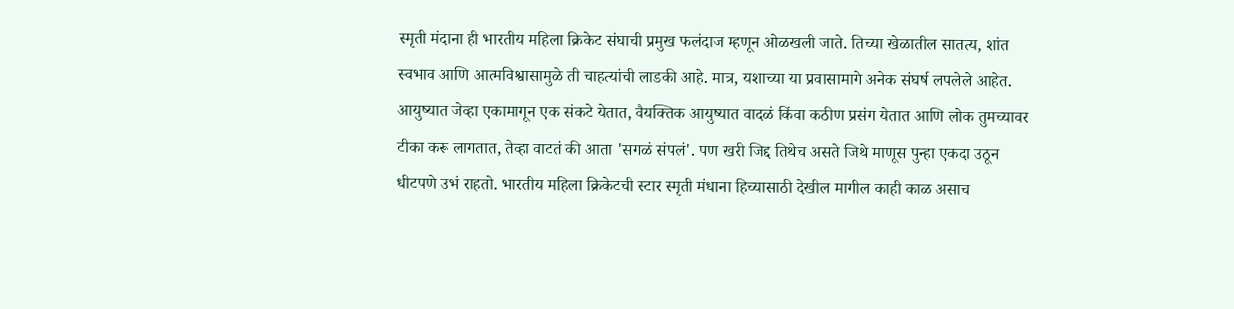स्मृती मंदाना ही भारतीय महिला क्रिकेट संघाची प्रमुख फलंदाज म्हणून ओळखली जाते. तिच्या खेळातील सातत्य, शांत स्वभाव आणि आत्मविश्वासामुळे ती चाहत्यांची लाडकी आहे. मात्र, यशाच्या या प्रवासामागे अनेक संघर्ष लपलेले आहेत. आयुष्यात जेव्हा एकामागून एक संकटे येतात, वैयक्तिक आयुष्यात वादळं किंवा कठीण प्रसंग येतात आणि लोक तुमच्यावर टीका करू लागतात, तेव्हा वाटतं की आता 'सगळं संपलं'. पण खरी जिद्द तिथेच असते जिथे माणूस पुन्हा एकदा उठून धीटपणे उभं राहतो. भारतीय महिला क्रिकेटची स्टार स्मृती मंधाना हिच्यासाठी देखील मागील काही काळ असाच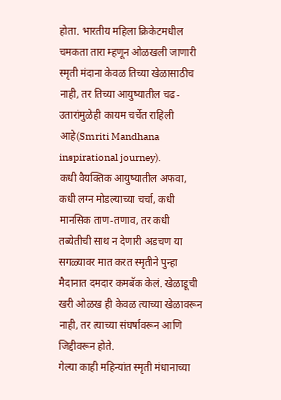होता. भारतीय महिला क्रिकेटमधील चमकता तारा म्हणून ओळखली जाणारी स्मृती मंदाना केवळ तिच्या खेळासाठीच नाही, तर तिच्या आयुष्यातील चढ-उतारांमुळेही कायम चर्चेत राहिली आहे(Smriti Mandhana inspirational journey).
कधी वैयक्तिक आयुष्यातील अफवा, कधी लग्न मोडल्याच्या चर्चा, कधी मानसिक ताण-तणाव, तर कधी तब्येतीची साथ न देणारी अडचण या सगळ्यावर मात करत स्मृतीने पुन्हा मैदानात दमदार कमबॅक केलं. खेळाडूची खरी ओळख ही केवळ त्याच्या खेळावरून नाही, तर त्याच्या संघर्षावरून आणि जिद्दीवरून होते.
गेल्या काही महिन्यांत स्मृती मंधानाच्या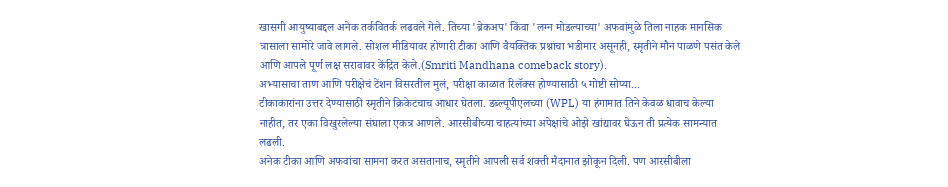खासगी आयुष्याबद्दल अनेक तर्कवितर्क लढवले गेले. तिच्या 'ब्रेकअप' किंवा 'लग्न मोडल्याच्या' अफवांमुळे तिला नाहक मानसिक त्रासाला सामोरे जावे लागले. सोशल मीडियावर होणारी टीका आणि वैयक्तिक प्रश्नांचा भडीमार असूनही, स्मृतीने मौन पाळणे पसंत केले आणि आपले पूर्ण लक्ष सरावावर केंद्रित केले.(Smriti Mandhana comeback story).
अभ्यासाचा ताण आणि परीक्षेचं टेंशन विसरतील मुलं, परीक्षा काळात रिलॅक्स होण्यासाठी ५ गोष्टी सोप्या...
टीकाकारांना उत्तर देण्यासाठी स्मृतीने क्रिकेटचाच आधार घेतला. डब्ल्यूपीएलच्या (WPL) या हंगामात तिने केवळ धावाच केल्या नाहीत, तर एका विखुरलेल्या संघाला एकत्र आणले. आरसीबीच्या चाहत्यांच्या अपेक्षांचे ओझे खांद्यावर घेऊन ती प्रत्येक सामन्यात लढली.
अनेक टीका आणि अफवांचा सामना करत असतानाच, स्मृतीने आपली सर्व शक्ती मैदानात झोकून दिली. पण आरसीबीला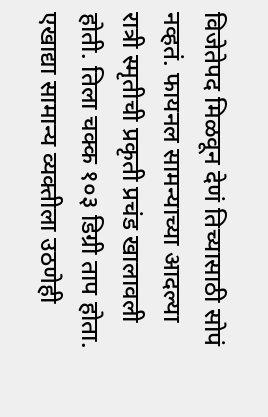विजेतेपद मिळवून देणं तिच्यासाठी सोपं नव्हतं. फायनल सामन्याच्या आदल्या रात्री स्मृतीची प्रकृती प्रचंड खालावली होती. तिला चक्क १०३ डिग्री ताप होता. एखाद्या सामान्य व्यक्तीला उठणेही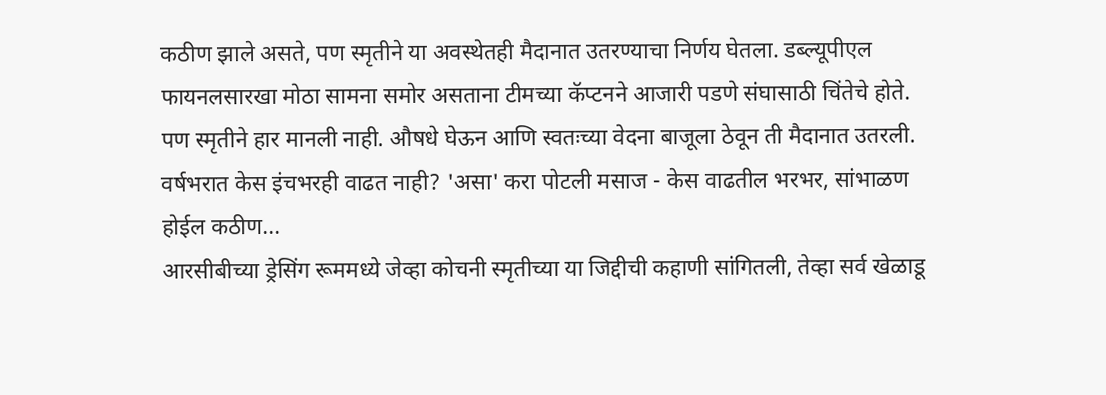कठीण झाले असते, पण स्मृतीने या अवस्थेतही मैदानात उतरण्याचा निर्णय घेतला. डब्ल्यूपीएल फायनलसारखा मोठा सामना समोर असताना टीमच्या कॅप्टनने आजारी पडणे संघासाठी चिंतेचे होते. पण स्मृतीने हार मानली नाही. औषधे घेऊन आणि स्वतःच्या वेदना बाजूला ठेवून ती मैदानात उतरली.
वर्षभरात केस इंचभरही वाढत नाही? 'असा' करा पोटली मसाज - केस वाढतील भरभर, सांभाळण होईल कठीण...
आरसीबीच्या ड्रेसिंग रूममध्ये जेव्हा कोचनी स्मृतीच्या या जिद्दीची कहाणी सांगितली, तेव्हा सर्व खेळाडू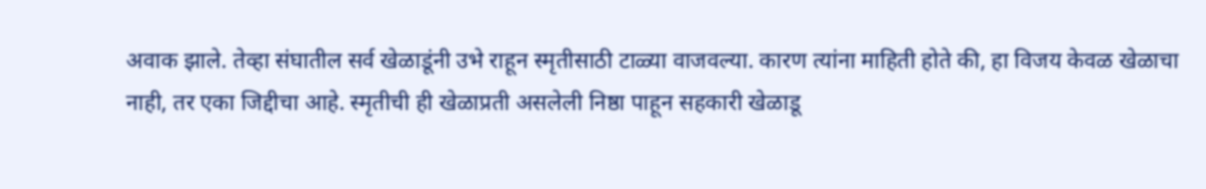अवाक झाले. तेव्हा संघातील सर्व खेळाडूंनी उभे राहून स्मृतीसाठी टाळ्या वाजवल्या. कारण त्यांना माहिती होते की, हा विजय केवळ खेळाचा नाही, तर एका जिद्दीचा आहे. स्मृतीची ही खेळाप्रती असलेली निष्ठा पाहून सहकारी खेळाडू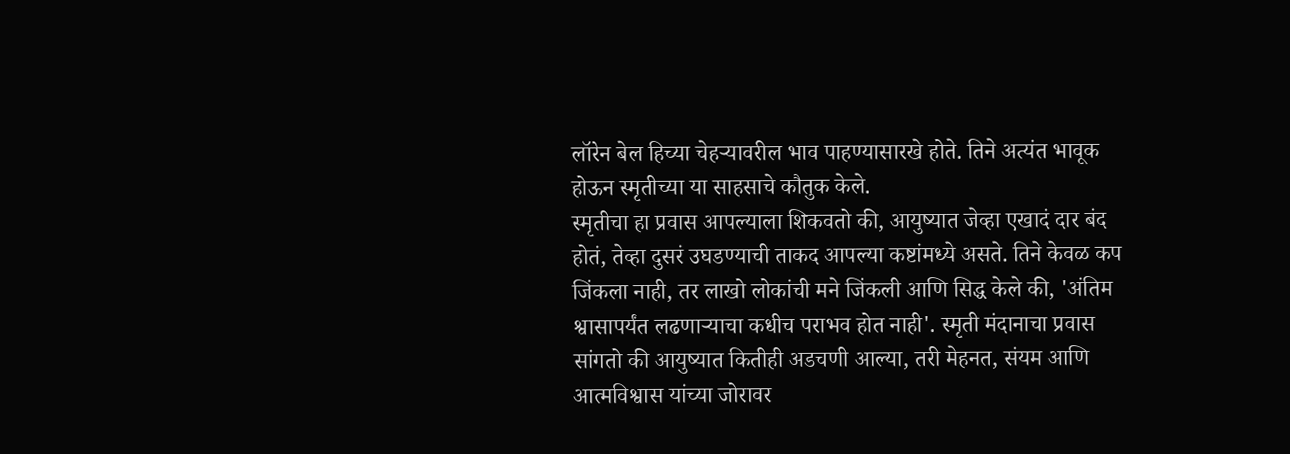लॉरेन बेल हिच्या चेहऱ्यावरील भाव पाहण्यासारखे होते. तिने अत्यंत भावूक होऊन स्मृतीच्या या साहसाचे कौतुक केले.
स्मृतीचा हा प्रवास आपल्याला शिकवतो की, आयुष्यात जेव्हा एखादं दार बंद होतं, तेव्हा दुसरं उघडण्याची ताकद आपल्या कष्टांमध्ये असते. तिने केवळ कप जिंकला नाही, तर लाखो लोकांची मने जिंकली आणि सिद्ध केले की, 'अंतिम श्वासापर्यंत लढणाऱ्याचा कधीच पराभव होत नाही'. स्मृती मंदानाचा प्रवास सांगतो की आयुष्यात कितीही अडचणी आल्या, तरी मेहनत, संयम आणि आत्मविश्वास यांच्या जोरावर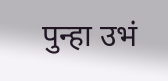पुन्हा उभं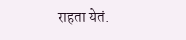राहता येतं.